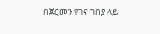በጀርመን የገና ገበያ ላይ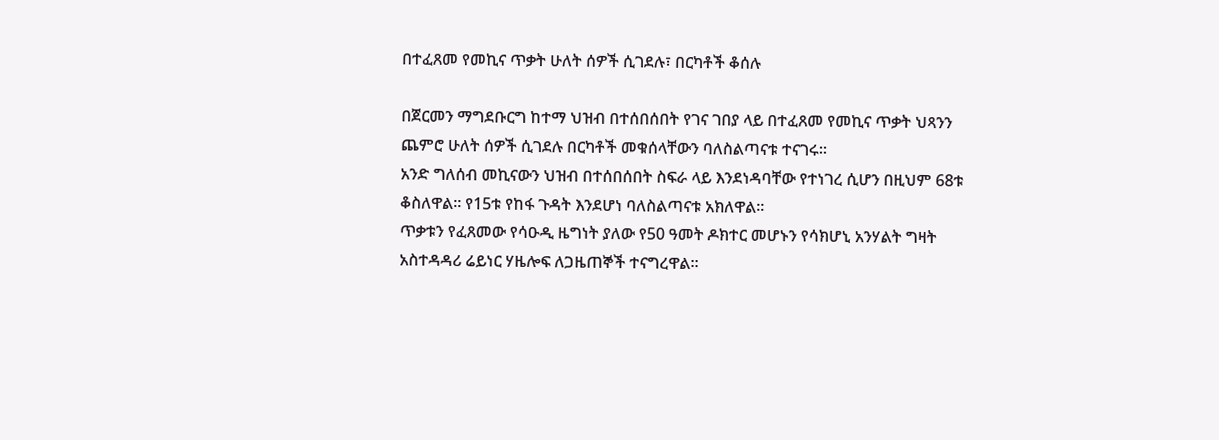በተፈጸመ የመኪና ጥቃት ሁለት ሰዎች ሲገደሉ፣ በርካቶች ቆሰሉ

በጀርመን ማግደቡርግ ከተማ ህዝብ በተሰበሰበት የገና ገበያ ላይ በተፈጸመ የመኪና ጥቃት ህጻንን ጨምሮ ሁለት ሰዎች ሲገደሉ በርካቶች መቁሰላቸውን ባለስልጣናቱ ተናገሩ።
አንድ ግለሰብ መኪናውን ህዝብ በተሰበሰበት ስፍራ ላይ እንደነዳባቸው የተነገረ ሲሆን በዚህም 68ቱ ቆስለዋል። የ15ቱ የከፋ ጉዳት እንደሆነ ባለስልጣናቱ አክለዋል።
ጥቃቱን የፈጸመው የሳዑዲ ዜግነት ያለው የ50 ዓመት ዶክተር መሆኑን የሳክሆኒ አንሃልት ግዛት አስተዳዳሪ ሬይነር ሃዜሎፍ ለጋዜጠኞች ተናግረዋል።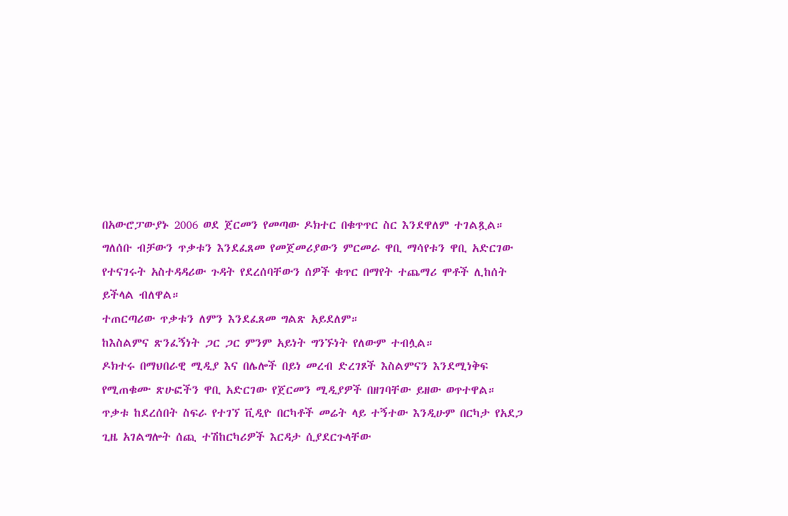በአውሮፓውያኑ 2006 ወደ ጀርመን የመጣው ዶክተር በቁጥጥር ስር እንደዋለም ተገልጿል።
ግለሰቡ ብቻውን ጥቃቱን እንደፈጸመ የመጀመሪያውን ምርመራ ዋቢ ማሳየቱን ዋቢ አድርገው የተናገሩት አስተዳዳሪው ጉዳት የደረሰባቸውን ሰዎች ቁጥር በማየት ተጨማሪ ሞቶች ሊከሰት ይችላል ብለዋል።
ተጠርጣሪው ጥቃቱን ለምን እንደፈጸመ ግልጽ አይደለም።
ከእስልምና ጽንፈኝነት ጋር ጋር ምንም አይነት ግንኙነት የለውም ተብሏል።
ዶክተሩ በማህበራዊ ሚዲያ እና በሌሎች በይነ መረብ ድረገጾች እስልምናን እንደሚነቅፍ የሚጠቁሙ ጽሁፎችን ዋቢ አድርገው የጀርመን ሚዲያዎች በዘገባቸው ይዘው ወጥተዋል።
ጥቃቱ ከደረሰበት ስፍራ የተገኘ ቪዲዮ በርካቶች መሬት ላይ ተኝተው እንዲሁም በርካታ የአደጋ ጊዜ አገልግሎት ሰጪ ተሽከርካሪዎች እርዳታ ሲያደርጉላቸው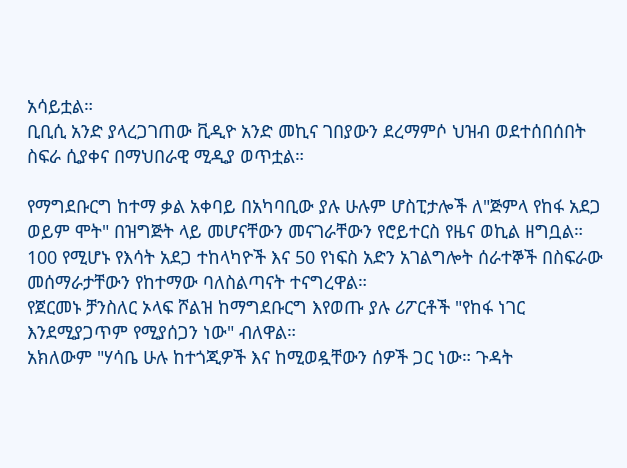አሳይቷል።
ቢቢሲ አንድ ያላረጋገጠው ቪዲዮ አንድ መኪና ገበያውን ደረማምሶ ህዝብ ወደተሰበሰበት ስፍራ ሲያቀና በማህበራዊ ሚዲያ ወጥቷል።

የማግደቡርግ ከተማ ቃል አቀባይ በአካባቢው ያሉ ሁሉም ሆስፒታሎች ለ"ጅምላ የከፋ አደጋ ወይም ሞት" በዝግጅት ላይ መሆናቸውን መናገራቸውን የሮይተርስ የዜና ወኪል ዘግቧል።
100 የሚሆኑ የእሳት አደጋ ተከላካዮች እና 50 የነፍስ አድን አገልግሎት ሰራተኞች በስፍራው መሰማራታቸውን የከተማው ባለስልጣናት ተናግረዋል።
የጀርመኑ ቻንስለር ኦላፍ ሾልዝ ከማግደቡርግ እየወጡ ያሉ ሪፖርቶች "የከፋ ነገር እንደሚያጋጥም የሚያሰጋን ነው" ብለዋል።
አክለውም "ሃሳቤ ሁሉ ከተጎጂዎች እና ከሚወዷቸውን ሰዎች ጋር ነው። ጉዳት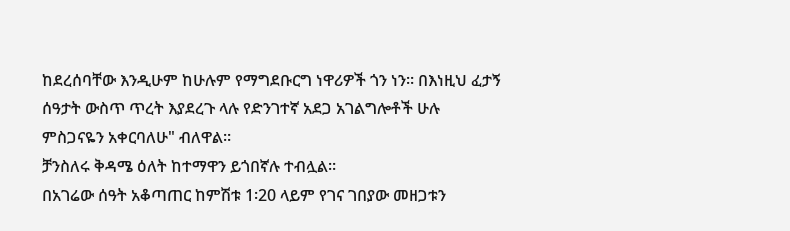ከደረሰባቸው እንዲሁም ከሁሉም የማግደቡርግ ነዋሪዎች ጎን ነን። በእነዚህ ፈታኝ ሰዓታት ውስጥ ጥረት እያደረጉ ላሉ የድንገተኛ አደጋ አገልግሎቶች ሁሉ ምስጋናዬን አቀርባለሁ" ብለዋል።
ቻንስለሩ ቅዳሜ ዕለት ከተማዋን ይጎበኛሉ ተብሏል።
በአገሬው ሰዓት አቆጣጠር ከምሽቱ 1፡20 ላይም የገና ገበያው መዘጋቱን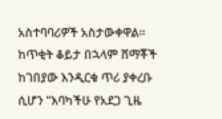አስተባባሪዎች አስታውቀዋል።
ከጥቂት ቆይታ በኋላም ሸማቾች ከገበያው እንዲርቁ ጥሪ ያቀረቡ ሲሆን "እባካችሁ የአደጋ ጊዜ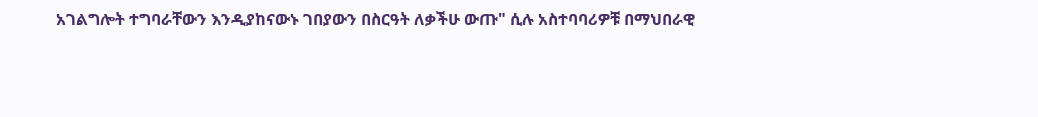አገልግሎት ተግባራቸውን እንዲያከናውኑ ገበያውን በስርዓት ለቃችሁ ውጡ" ሲሉ አስተባባሪዎቹ በማህበራዊ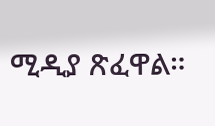ሚዲያ ጽፈዋል።